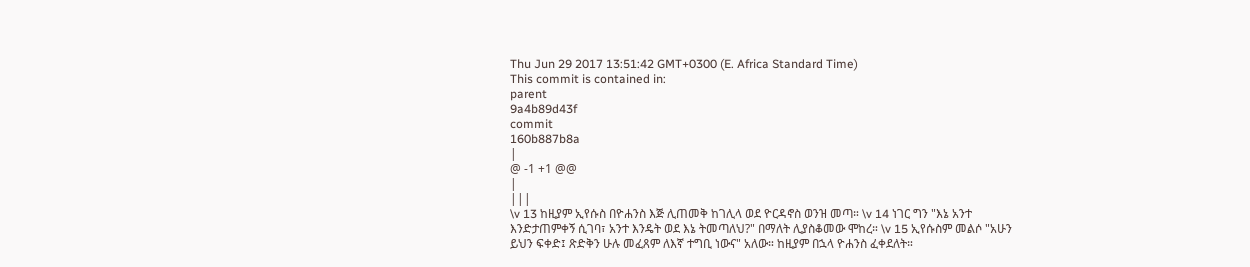Thu Jun 29 2017 13:51:42 GMT+0300 (E. Africa Standard Time)
This commit is contained in:
parent
9a4b89d43f
commit
160b887b8a
|
@ -1 +1 @@
|
|||
\v 13 ከዚያም ኢየሱስ በዮሐንስ እጅ ሊጠመቅ ከገሊላ ወደ ዮርዳኖስ ወንዝ መጣ። \v 14 ነገር ግን "እኔ አንተ እንድታጠምቀኝ ሲገባ፣ አንተ እንዴት ወደ እኔ ትመጣለህ?" በማለት ሊያስቆመው ሞከረ። \v 15 ኢየሱስም መልሶ "አሁን ይህን ፍቀድ፤ ጽድቅን ሁሉ መፈጸም ለእኛ ተግቢ ነውና" አለው። ከዚያም በኋላ ዮሐንስ ፈቀደለት።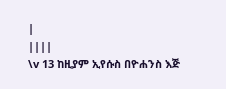|
||||
\v 13 ከዚያም ኢየሱስ በዮሐንስ እጅ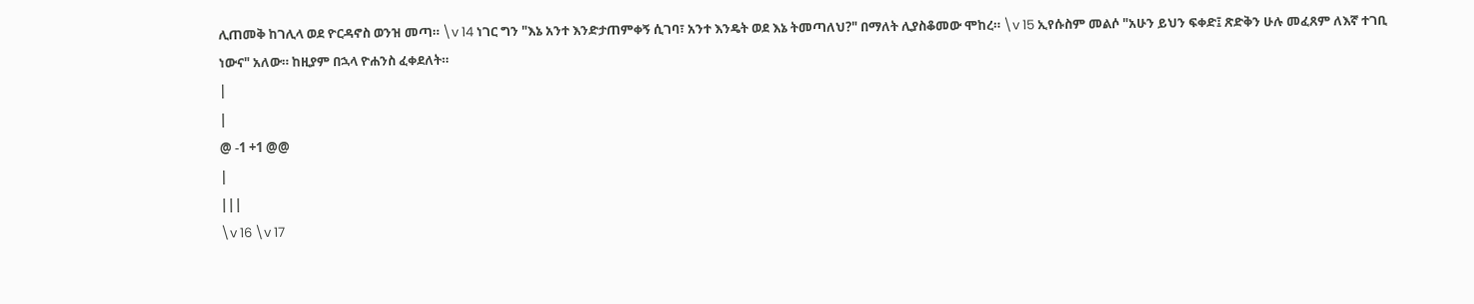ሊጠመቅ ከገሊላ ወደ ዮርዳኖስ ወንዝ መጣ። \v 14 ነገር ግን "እኔ አንተ እንድታጠምቀኝ ሲገባ፣ አንተ እንዴት ወደ እኔ ትመጣለህ?" በማለት ሊያስቆመው ሞከረ። \v 15 ኢየሱስም መልሶ "አሁን ይህን ፍቀድ፤ ጽድቅን ሁሉ መፈጸም ለእኛ ተገቢ ነውና" አለው። ከዚያም በኋላ ዮሐንስ ፈቀደለት።
|
|
@ -1 +1 @@
|
|||
\v 16 \v 17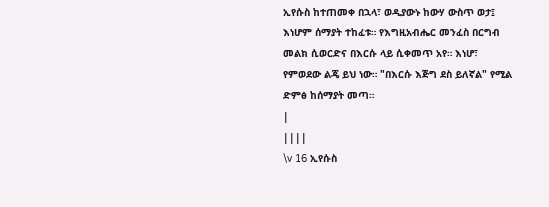ኢየሱስ ከተጠመቀ በኋላ፣ ወዲያውኑ ከውሃ ውስጥ ወታ፤ እነሆም ሰማያት ተከፈቱ። የእግዚአብሔር መንፈስ በርግብ መልክ ሲወርድና በእርሱ ላይ ሲቀመጥ አየ። እነሆ፣ የምወደው ልጄ ይህ ነው። "በእርሱ እጅግ ደስ ይለኛል" የሚል ድምፅ ከሰማያት መጣ።
|
||||
\v 16 ኢየሱስ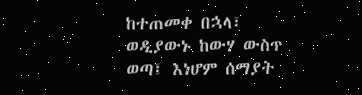ከተጠመቀ በኋላ፣ ወዲያውኑ ከውሃ ውስጥ ወጣ፤ እነሆም ሰማያት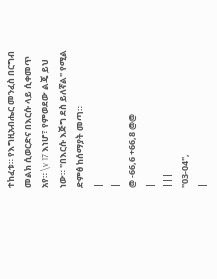ተከፈቱ። የእግዚአብሔር መንፈስ በርግብ መልክ ሲወርድና በእርሱ ላይ ሲቀመጥ አየ። \v 17 እነሆ፣ የምወደው ልጄ ይህ ነው። "በእርሱ እጅግ ደስ ይለኛል" የሚል ድምፅ ከሰማያት መጣ።
|
|
@ -66,6 +66,8 @@
|
|||
"03-04",
|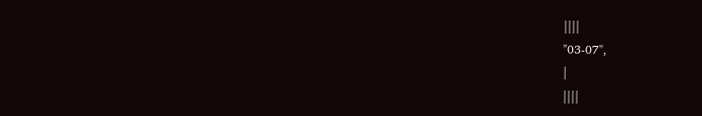||||
"03-07",
|
||||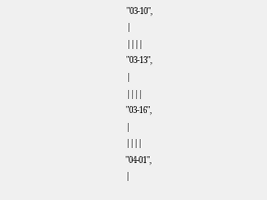"03-10",
|
||||
"03-13",
|
||||
"03-16",
|
||||
"04-01",
|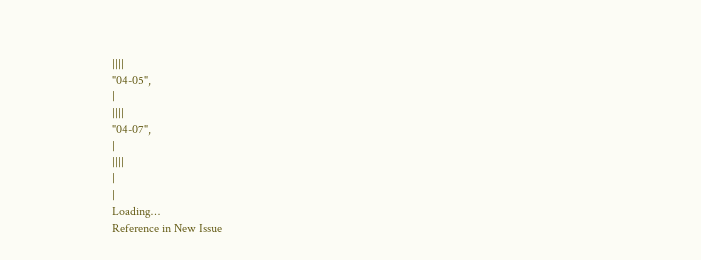||||
"04-05",
|
||||
"04-07",
|
||||
|
|
Loading…
Reference in New Issue